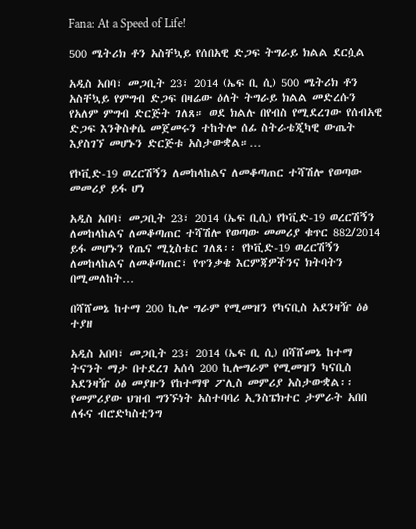Fana: At a Speed of Life!

500 ሜትሪክ ቶን አስቸኳይ የሰበአዊ ድጋፍ ትግራይ ክልል ደርሷል

አዲስ አበባ፣ መጋቢት 23፣ 2014 (ኤፍ ቢ ሲ) 500 ሜትሪክ ቶን አስቸኳይ የምግብ ድጋፍ በዛሬው ዕለት ትግራይ ክልል መድረሱን የአለም ምግብ ድርጅት ገለጸ። ወደ ክልሉ በየብስ የሚደረገው የሰብአዊ ድጋፍ እንቅስቀሴ መጀመሩን ተከትሎ ሰፊ ስትራቴጂካዊ ውጤት እያስገኘ መሆኑን ድርጅቱ አስታውቋል።…

የኮቪድ-19 ወረርሽኝን ለመከላከልና ለመቆጣጠር ተሻሽሎ የወጣው መመሪያ ይፋ ሆነ

አዲስ አበባ፣ መጋቢት 23፣ 2014 (ኤፍ ቢሲ) የኮቪድ-19 ወረርሽኝን ለመከላከልና ለመቆጣጠር ተሻሽሎ የወጣው መመሪያ ቁጥር 882/2014 ይፋ መሆኑን የጤና ሚኒስቴር ገለጸ፡፡ የኮቪድ-19 ወረርሽኝን ለመከላከልና ለመቆጣጠር፣ የጥንቃቄ እርምጃዎችንና ክትባትን በሚመለከት…

በሻሸመኔ ከተማ 200 ኪሎ ግራም የሚመዝን የካናቢስ አደንዛዥ ዕፅ ተያዘ

አዲስ አበባ፣ መጋቢት 23፣ 2014 (ኤፍ ቢ ሲ) በሻሸመኔ ከተማ ትናንት ማታ በተደረገ አሰሳ 200 ኪሎግራም የሚመዝን ካናቢስ አደንዛዥ ዕፅ መያዙን የከተማዋ ፖሊስ መምሪያ አስታውቋል፡፡ የመምሪያው ህዝብ ግንኙነት አስተባባሪ ኢንስፔክተር ታምራት አበበ ለፋና ብሮድካስቲንግ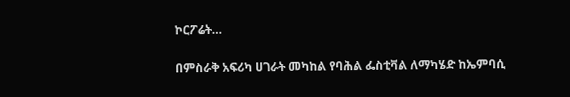ኮርፖሬት…

በምስራቅ አፍሪካ ሀገራት መካከል የባሕል ፌስቲቫል ለማካሄድ ከኤምባሲ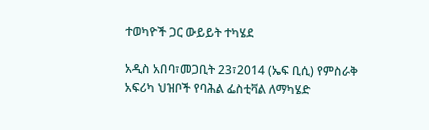ተወካዮች ጋር ውይይት ተካሄደ

አዲስ አበባ፣መጋቢት 23፣2014 (ኤፍ ቢሲ) የምስራቅ አፍሪካ ህዝቦች የባሕል ፌስቲቫል ለማካሄድ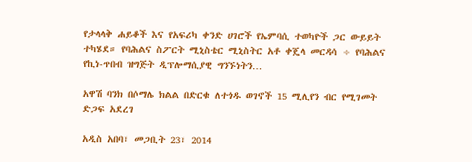የታላላቅ ሐይቆች እና የአፍሪካ ቀንድ ሀገሮች የኤምባሲ ተወካዮች ጋር ውይይት ተካሄደ። የባሕልና ስፖርት ሚኒስቴር ሚኒስትር አቶ ቀጄላ መርዳሳ ÷ የባሕልና የኪነ-ጥበብ ዝግጅት ዲፕሎማሲያዊ ግንኙነትን…

አዋሽ ባንክ በሶማሌ ክልል በድርቁ ለተጎዱ ወገኖች 15 ሚሊየን ብር የሚገመት ድጋፍ አደረገ

አዲስ አበባ፣ መጋቢት 23፣ 2014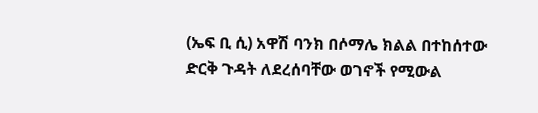(ኤፍ ቢ ሲ) አዋሽ ባንክ በሶማሌ ክልል በተከሰተው ድርቅ ጉዳት ለደረሰባቸው ወገኖች የሚውል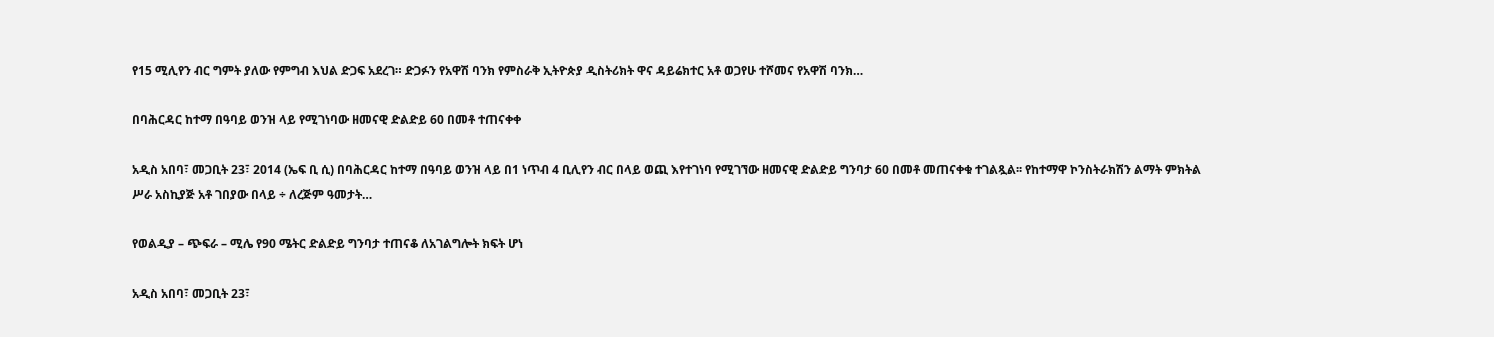የ15 ሚሊየን ብር ግምት ያለው የምግብ እህል ድጋፍ አደረገ። ድጋፉን የአዋሽ ባንክ የምስራቅ ኢትዮጵያ ዲስትሪክት ዋና ዳይሬክተር አቶ ወጋየሁ ተሾመና የአዋሽ ባንክ…

በባሕርዳር ከተማ በዓባይ ወንዝ ላይ የሚገነባው ዘመናዊ ድልድይ 60 በመቶ ተጠናቀቀ

አዲስ አበባ፣ መጋቢት 23፣ 2014 (ኤፍ ቢ ሲ) በባሕርዳር ከተማ በዓባይ ወንዝ ላይ በ1 ነጥብ 4 ቢሊየን ብር በላይ ወጪ እየተገነባ የሚገኘው ዘመናዊ ድልድይ ግንባታ 60 በመቶ መጠናቀቁ ተገልጿል፡፡ የከተማዋ ኮንስትራክሽን ልማት ምክትል ሥራ አስኪያጅ አቶ ገበያው በላይ ÷ ለረጅም ዓመታት…

የወልዲያ – ጭፍራ – ሚሌ የ90 ሜትር ድልድይ ግንባታ ተጠናቆ ለአገልግሎት ክፍት ሆነ

አዲስ አበባ፣ መጋቢት 23፣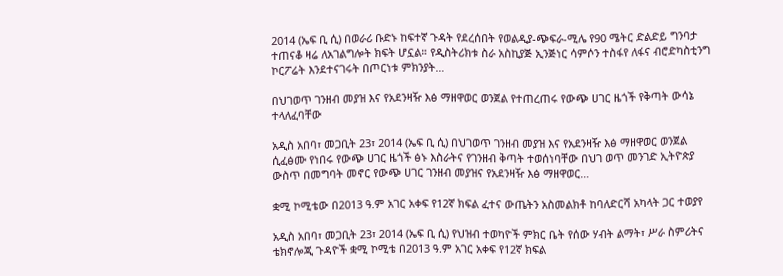2014 (ኤፍ ቢ ሲ) በወራሪ ቡድኑ ከፍተኛ ጉዳት የደረሰበት የወልዲያ-ጭፍራ-ሚሌ የ90 ሜትር ድልድይ ግንባታ ተጠናቆ ዛሬ ለአገልግሎት ክፍት ሆኗል። የዲስትሪክቱ ስራ አስኪያጅ ኢንጅነር ሳምሶን ተስፋየ ለፋና ብሮድካስቲንግ ኮርፖሬት እንደተናገሩት በጦርነቱ ምክንያት…

በህገወጥ ገንዘብ መያዝ እና የአደንዛዥ እፅ ማዘዋወር ወንጀል የተጠረጠሩ የውጭ ሀገር ዜጎች የቅጣት ውሳኔ ተላለፈባቸው

አዲስ አበባ፣ መጋቢት 23፣ 2014 (ኤፍ ቢ ሲ) በህገወጥ ገንዘብ መያዝ እና የአደንዛዥ እፅ ማዘዋወር ወንጀል ሲፈፅሙ የነበሩ የውጭ ሀገር ዜጎች ፅኑ እስራትና የገንዘብ ቅጣት ተወሰነባቸው በህገ ወጥ መንገድ ኢትዮጵያ ውስጥ በመግባት መኖር የውጭ ሀገር ገንዘብ መያዝና የአደንዛዥ እፅ ማዘዋወር…

ቋሚ ኮሚቴው በ2013 ዓ.ም አገር አቀፍ የ12ኛ ክፍል ፈተና ውጤትን አስመልክቶ ከባለድርሻ አካላት ጋር ተወያየ

አዲስ አበባ፣ መጋቢት 23፣ 2014 (ኤፍ ቢ ሲ) የህዝብ ተወካዮች ምክር ቤት የሰው ሃብት ልማት፣ ሥራ ስምሪትና ቴክኖሎጂ ጉዳዮች ቋሚ ኮሚቴ በ2013 ዓ.ም አገር አቀፍ የ12ኛ ክፍል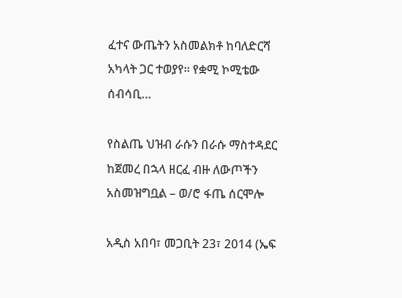ፈተና ውጤትን አስመልክቶ ከባለድርሻ አካላት ጋር ተወያየ፡፡ የቋሚ ኮሚቴው ሰብሳቢ…

የስልጤ ህዝብ ራሱን በራሱ ማስተዳደር ከጀመረ በኋላ ዘርፈ ብዙ ለውጦችን አስመዝግቧል – ወ/ሮ ፋጤ ሰርሞሎ

አዲስ አበባ፣ መጋቢት 23፣ 2014 (ኤፍ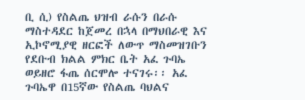ቢ ሲ) የስልጤ ህዝብ ራሱን በራሱ ማስተዳደር ከጀመረ በኋላ በማህበራዊ እና ኢኮኖሚያዊ ዘርፎች ለውጥ ማስመዝገቡን የደቡብ ክልል ምክር ቤት አፈ ጉባኤ ወይዘሮ ፋጤ ሰርሞሎ ተናገሩ፡፡ አፈ ጉባኤዋ በ15ኛው የስልጤ ባህልና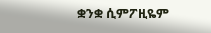ቋንቋ ሲምፖዚዬም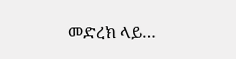መድረክ ላይ…